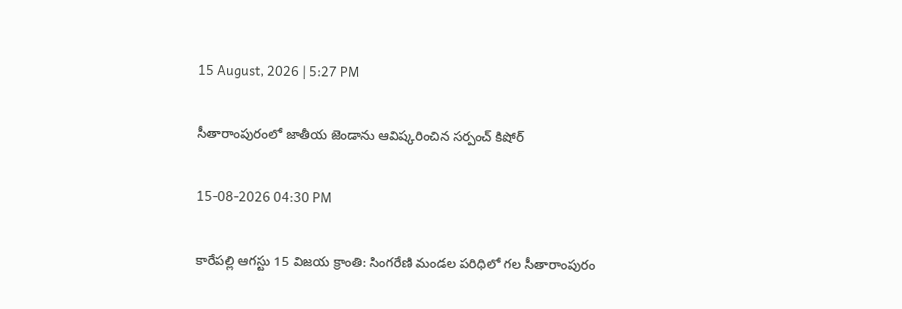15 August, 2026 | 5:27 PM

సీతారాంపురంలో జాతీయ జెండాను ఆవిష్కరించిన సర్పంచ్ కిషోర్

15-08-2026 04:30 PM

కారేపల్లి ఆగస్టు 15 విజయ క్రాంతి: సింగరేణి మండల పరిధిలో గల సీతారాంపురం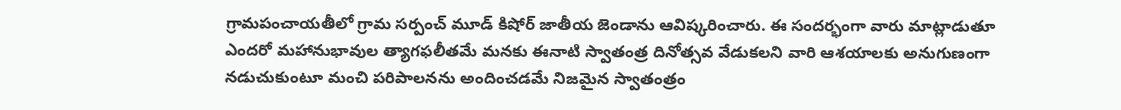గ్రామపంచాయతీలో గ్రామ సర్పంచ్ మూడ్ కిషోర్ జాతీయ జెండాను ఆవిష్కరించారు. ఈ సందర్భంగా వారు మాట్లాడుతూ ఎందరో మహానుభావుల త్యాగఫలీతమే మనకు ఈనాటి స్వాతంత్ర దినోత్సవ వేడుకలని వారి ఆశయాలకు అనుగుణంగా నడుచుకుంటూ మంచి పరిపాలనను అందించడమే నిజమైన స్వాతంత్రం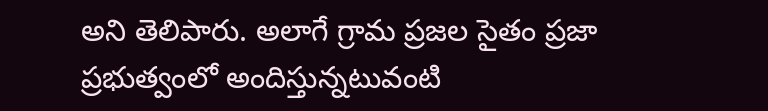అని తెలిపారు. అలాగే గ్రామ ప్రజల సైతం ప్రజా ప్రభుత్వంలో అందిస్తున్నటువంటి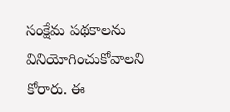సంక్షేమ పథకాలను వినియోగించుకోవాలని కోరారు. ఈ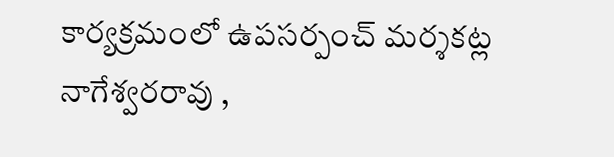కార్యక్రమంలో ఉపసర్పంచ్ మర్శకట్ల నాగేశ్వరరావు ,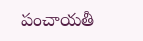పంచాయతీ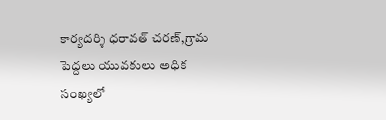కార్యదర్శి ధరావత్ చరణ్,గ్రామ పెద్దలు యువకులు అధిక సంఖ్యలో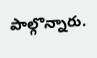పాల్గొన్నారు.